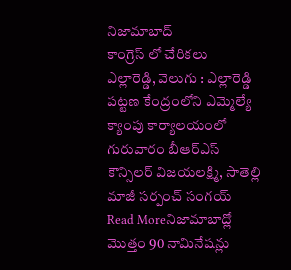నిజామాబాద్
కాంగ్రెస్ లో చేరికలు
ఎల్లారెడ్డి, వెలుగు : ఎల్లారెడ్డి పట్టణ కేంద్రంలోని ఎమ్మెల్యే క్యాంపు కార్యాలయంలో గురువారం బీఆర్ఎస్ కౌన్సిలర్ విజయలక్ష్మి, సాతెల్లి మాజీ సర్పంచ్ సంగయ్
Read Moreనిజామాబాద్లో మొత్తం 90 నామినేషన్లు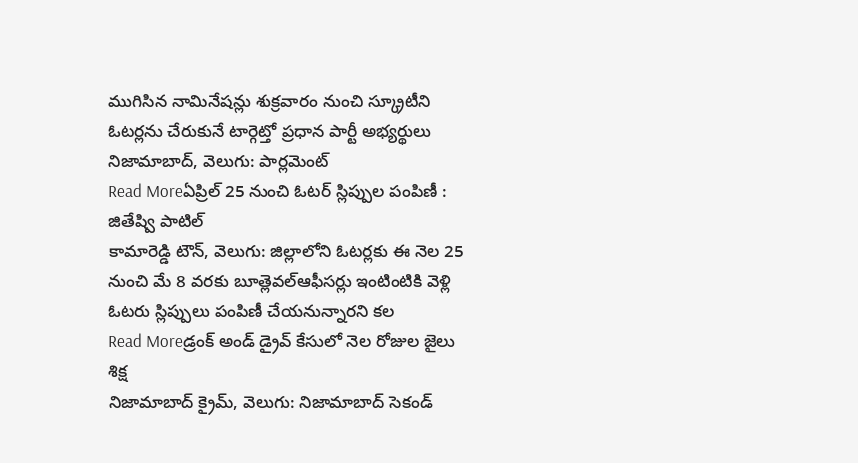ముగిసిన నామినేషన్లు శుక్రవారం నుంచి స్క్రూటీని ఓటర్లను చేరుకునే టార్గెట్తో ప్రధాన పార్టీ అభ్యర్థులు నిజామాబాద్, వెలుగు: పార్లమెంట్
Read Moreఏప్రిల్ 25 నుంచి ఓటర్ స్లిప్పుల పంపిణీ : జితేష్వి పాటిల్
కామారెడ్డి టౌన్, వెలుగు: జిల్లాలోని ఓటర్లకు ఈ నెల 25 నుంచి మే 8 వరకు బూత్లెవల్ఆఫీసర్లు ఇంటింటికి వెళ్లి ఓటరు స్లిప్పులు పంపిణీ చేయనున్నారని కల
Read Moreడ్రంక్ అండ్ డ్రైవ్ కేసులో నెల రోజుల జైలు శిక్ష
నిజామాబాద్ క్రైమ్, వెలుగు: నిజామాబాద్ సెకండ్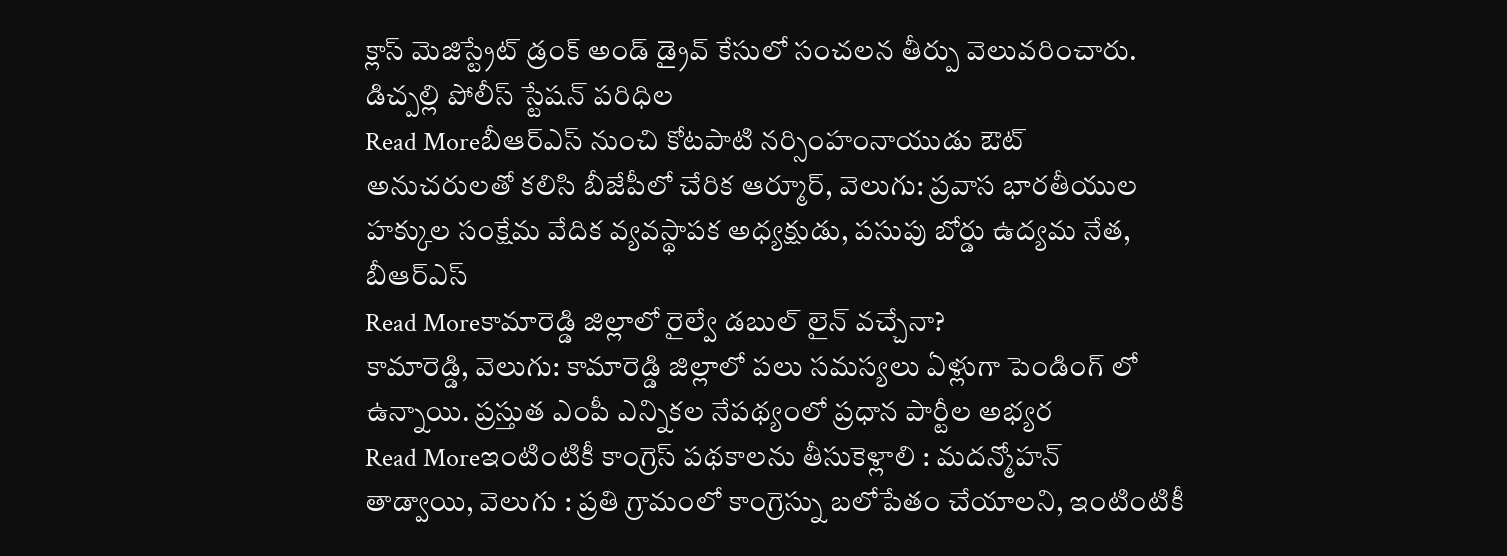క్లాస్ మెజిస్ట్రేట్ డ్రంక్ అండ్ డ్రైవ్ కేసులో సంచలన తీర్పు వెలువరించారు. డిచ్పల్లి పోలీస్ స్టేషన్ పరిధిల
Read Moreబీఆర్ఎస్ నుంచి కోటపాటి నర్సింహంనాయుడు ఔట్
అనుచరులతో కలిసి బీజేపీలో చేరిక ఆర్మూర్, వెలుగు: ప్రవాస భారతీయుల హక్కుల సంక్షేమ వేదిక వ్యవస్థాపక అధ్యక్షుడు, పసుపు బోర్డు ఉద్యమ నేత, బీఆర్ఎస్
Read Moreకామారెడ్డి జిల్లాలో రైల్వే డబుల్ లైన్ వచ్చేనా?
కామారెడ్డి, వెలుగు: కామారెడ్డి జిల్లాలో పలు సమస్యలు ఏళ్లుగా పెండింగ్ లో ఉన్నాయి. ప్రస్తుత ఎంపీ ఎన్నికల నేపథ్యంలో ప్రధాన పార్టీల అభ్యర
Read Moreఇంటింటికీ కాంగ్రెస్ పథకాలను తీసుకెళ్లాలి : మదన్మోహన్
తాడ్వాయి, వెలుగు : ప్రతి గ్రామంలో కాంగ్రెస్ను బలోపేతం చేయాలని, ఇంటింటికీ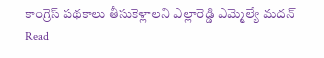కాంగ్రెస్ పథకాలు తీసుకెళ్లాలని ఎల్లారెడ్డి ఎమ్మెల్యే మదన్
Read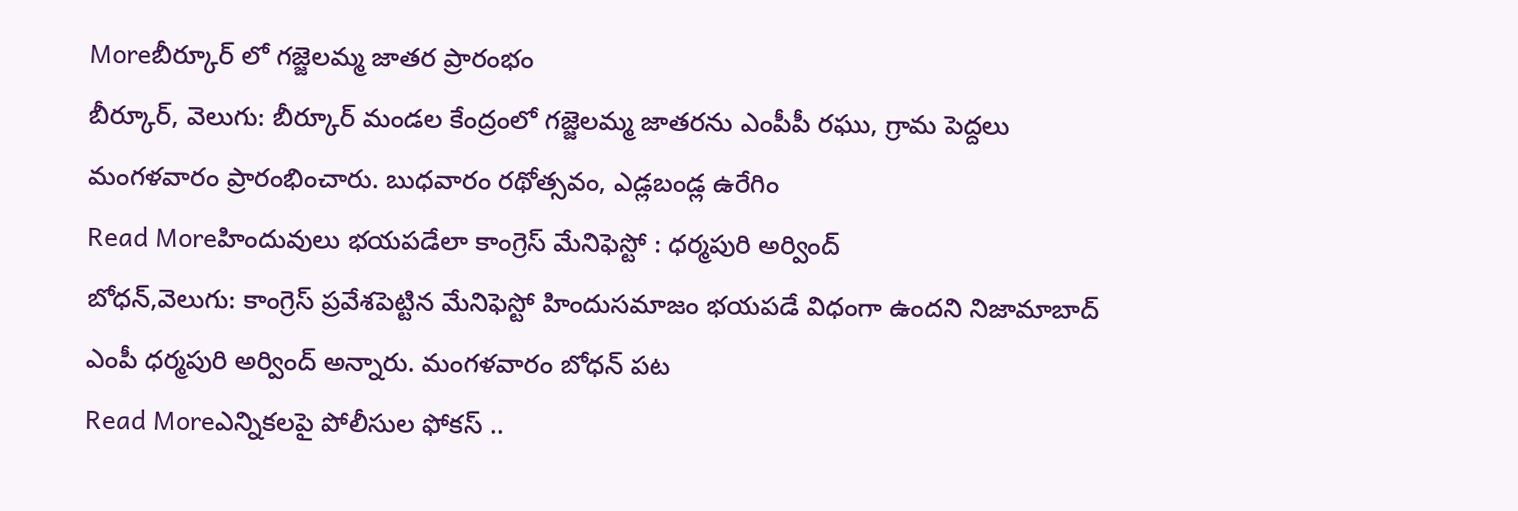Moreబీర్కూర్ లో గజ్జెలమ్మ జాతర ప్రారంభం
బీర్కూర్, వెలుగు: బీర్కూర్ మండల కేంద్రంలో గజ్జెలమ్మ జాతరను ఎంపీపీ రఘు, గ్రామ పెద్దలు మంగళవారం ప్రారంభించారు. బుధవారం రథోత్సవం, ఎడ్లబండ్ల ఉరేగిం
Read Moreహిందువులు భయపడేలా కాంగ్రెస్ మేనిఫెస్టో : ధర్మపురి అర్వింద్
బోధన్,వెలుగు: కాంగ్రెస్ ప్రవేశపెట్టిన మేనిఫెస్టో హిందుసమాజం భయపడే విధంగా ఉందని నిజామాబాద్ ఎంపీ ధర్మపురి అర్వింద్ అన్నారు. మంగళవారం బోధన్ పట
Read Moreఎన్నికలపై పోలీసుల ఫోకస్ ..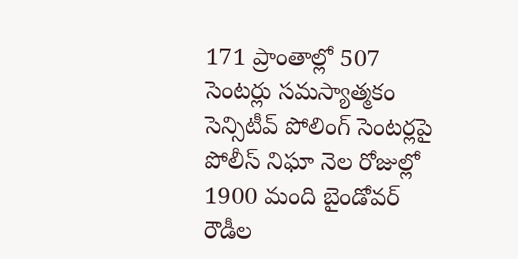171 ప్రాంతాల్లో 507 సెంటర్లు సమస్యాత్మకం
సెన్సిటీవ్ పోలింగ్ సెంటర్లపై పోలీస్ నిఘా నెల రోజుల్లో 1900 మంది బైండోవర్ రౌడీల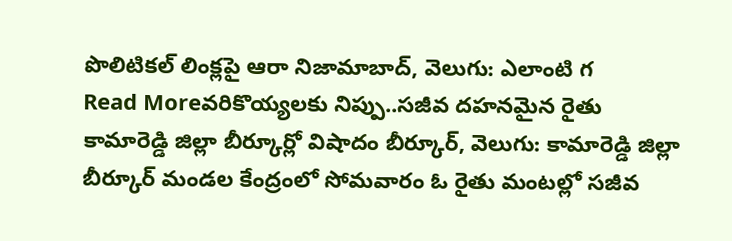పొలిటికల్ లింక్లపై ఆరా నిజామాబాద్, వెలుగు: ఎలాంటి గ
Read Moreవరికొయ్యలకు నిప్పు..సజీవ దహనమైన రైతు
కామారెడ్డి జిల్లా బీర్కూర్లో విషాదం బీర్కూర్, వెలుగు: కామారెడ్డి జిల్లా బీర్కూర్ మండల కేంద్రంలో సోమవారం ఓ రైతు మంటల్లో సజీవ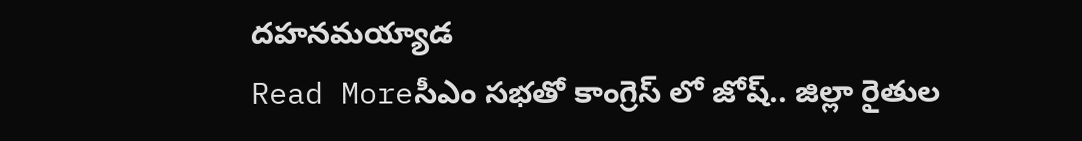దహనమయ్యాడ
Read Moreసీఎం సభతో కాంగ్రెస్ లో జోష్.. జిల్లా రైతుల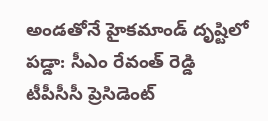అండతోనే హైకమాండ్ దృష్టిలో పడ్డా: సీఎం రేవంత్ రెడ్డి
టీపీసీసీ ప్రెసిడెంట్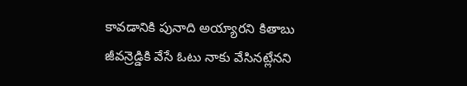కావడానికి పునాది అయ్యారని కితాబు జీవన్రెడ్డికి వేసే ఓటు నాకు వేసినట్లేనని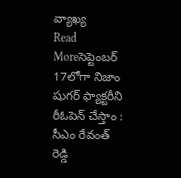వ్యాఖ్య
Read Moreసెప్టెంబర్ 17లోగా నిజాం షుగర్ ఫ్యాక్టరీని రీఓపెన్ చేస్తాం : సీఎం రేవంత్ రెడ్డి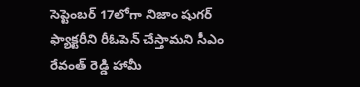సెప్టెంబర్ 17లోగా నిజాం షుగర్ ఫ్యాక్టరీని రీఓపెన్ చేస్తామని సీఎం రేవంత్ రెడ్డి హామీ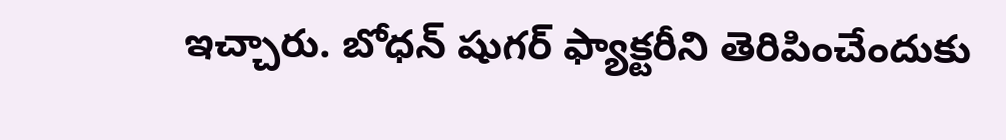ఇచ్చారు. బోధన్ షుగర్ ఫ్యాక్టరీని తెరిపించేందుకు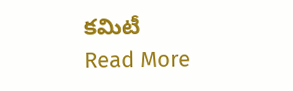కమిటీ
Read More